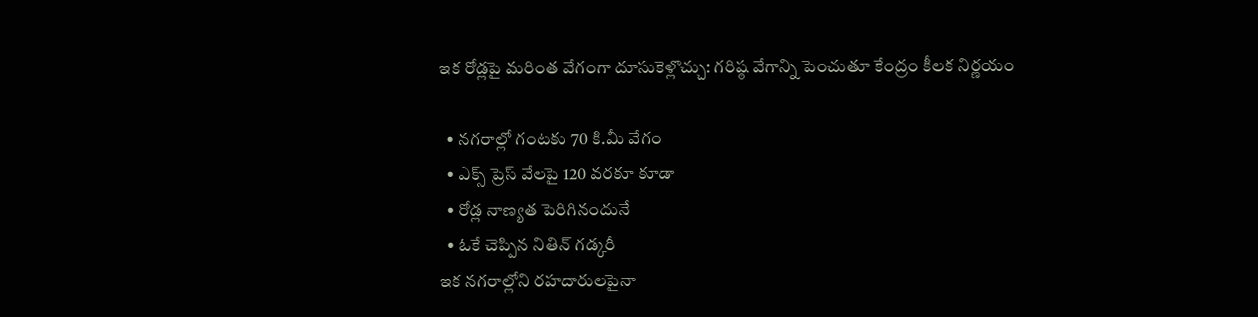ఇక రోడ్లపై మరింత వేగంగా దూసుకెళ్లొచ్చు: గరిష్ఠ వేగాన్ని పెంచుతూ కేంద్రం కీలక నిర్ణయం

  • నగరాల్లో గంటకు 70 కి.మీ వేగం
  • ఎక్స్ ప్రెస్ వేలపై 120 వరకూ కూడా
  • రోడ్ల నాణ్యత పెరిగినందునే
  • ఓకే చెప్పిన నితిన్ గడ్కరీ
ఇక నగరాల్లోని రహదారులపైనా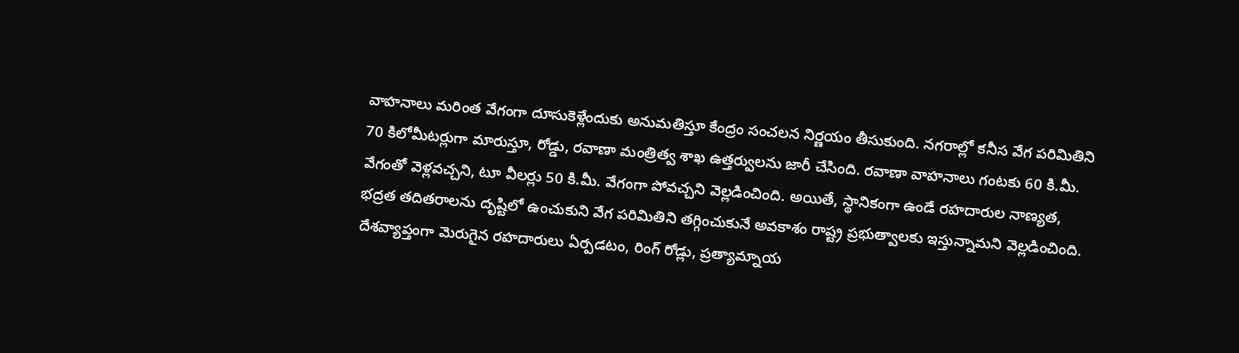వాహనాలు మరింత వేగంగా దూసుకెళ్లేందుకు అనుమతిస్తూ కేంద్రం సంచలన నిర్ణయం తీసుకుంది. నగరాల్లో కనీస వేగ పరిమితిని 70 కిలోమీటర్లుగా మారుస్తూ, రోడ్డు, రవాణా మంత్రిత్వ శాఖ ఉత్తర్వులను జారీ చేసింది. రవాణా వాహనాలు గంటకు 60 కి.మీ. వేగంతో వెళ్లవచ్చని, టూ వీలర్లు 50 కి.మీ. వేగంగా పోవచ్చని వెల్లడించింది. అయితే, స్థానికంగా ఉండే రహదారుల నాణ్యత, భద్రత తదితరాలను దృష్టిలో ఉంచుకుని వేగ పరిమితిని తగ్గించుకునే అవకాశం రాష్ట్ర ప్రభుత్వాలకు ఇస్తున్నామని వెల్లడించింది. దేశవ్యాప్తంగా మెరుగైన రహదారులు ఏర్పడటం, రింగ్ రోడ్లు, ప్రత్యామ్నాయ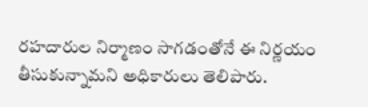రహదారుల నిర్మాణం సాగడంతోనే ఈ నిర్ణయం తీసుకున్నామని అధికారులు తెలిపారు.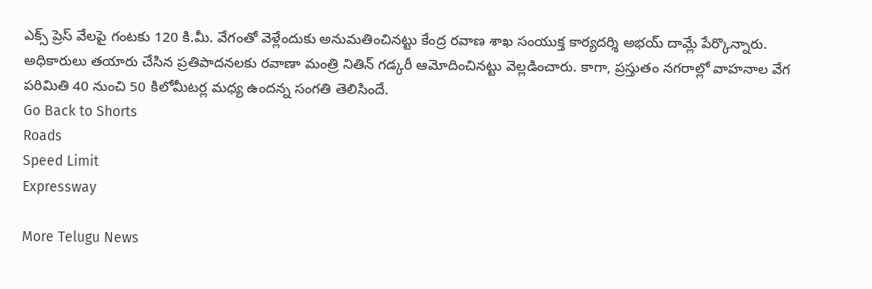ఎక్స్ ప్రెస్ వేలపై గంటకు 120 కి.మీ. వేగంతో వెళ్లేందుకు అనుమతించినట్టు కేంద్ర రవాణ శాఖ సంయుక్త కార్యదర్శి అభయ్ దామ్లే పేర్కొన్నారు. అధికారులు తయారు చేసిన ప్రతిపాదనలకు రవాణా మంత్రి నితిన్ గడ్కరీ ఆమోదించినట్టు వెల్లడించారు. కాగా, ప్రస్తుతం నగరాల్లో వాహనాల వేగ పరిమితి 40 నుంచి 50 కిలోమీటర్ల మధ్య ఉందన్న సంగతి తెలిసిందే.
Go Back to Shorts
Roads
Speed Limit
Expressway

More Telugu News